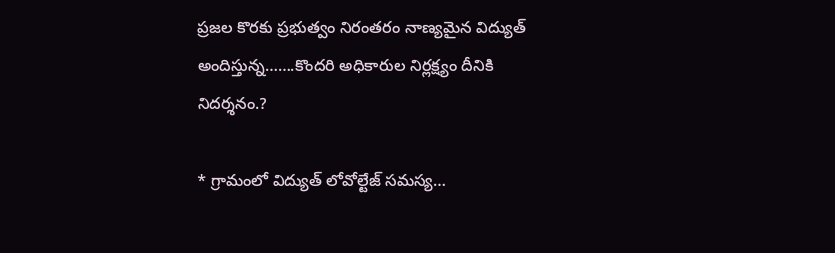ప్రజల కొరకు ప్రభుత్వం నిరంతరం నాణ్యమైన విద్యుత్ అందిస్తున్న…….కొందరి అధికారుల నిర్లక్ష్యం దీనికి నిదర్శనం.?

* గ్రామంలో విద్యుత్ లోవోల్టేజ్ సమస్య…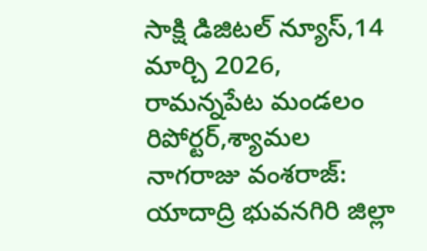సాక్షి డిజిటల్ న్యూస్,14 మార్చి 2026, రామన్నపేట మండలం రిపోర్టర్,శ్యామల నాగరాజు వంశరాజ్: యాదాద్రి భువనగిరి జిల్లా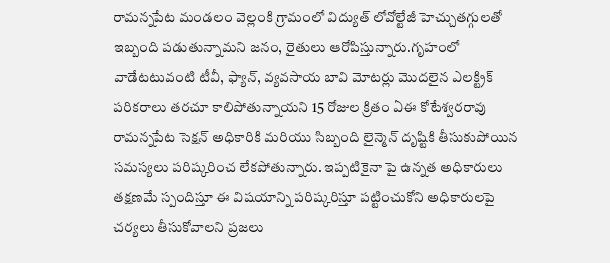రామన్నపేట మండలం వెల్లంకి గ్రామంలో విద్యుత్ లోవోల్టేజీ హెచ్చుతగ్గులతో ఇబ్బంది పడుతున్నామని జనం, రైతులు ఆరోపిస్తున్నారు.గృహంలో వాడేటటువంటి టీవీ, ఫ్యాన్, వ్యవసాయ బావి మోటర్లు మొదలైన ఎలక్ట్రిక్ పరికరాలు తరచూ కాలిపోతున్నాయని 15 రోజుల క్రితం ఏఈ కోటేశ్వరరావు రామన్నపేట సెక్షన్ అధికారికి మరియు సిబ్బంది లైన్మెన్ దృష్టికి తీసుకుపోయిన సమస్యలు పరిష్కరించ లేకపోతున్నారు. ఇప్పటికైనా పై ఉన్నత అధికారులు తక్షణమే స్పందిస్తూ ఈ విషయాన్ని పరిష్కరిస్తూ పట్టించుకోని అధికారులపై చర్యలు తీసుకోవాలని ప్రజలు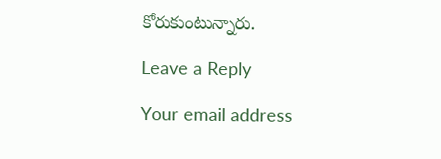కోరుకుంటున్నారు.

Leave a Reply

Your email address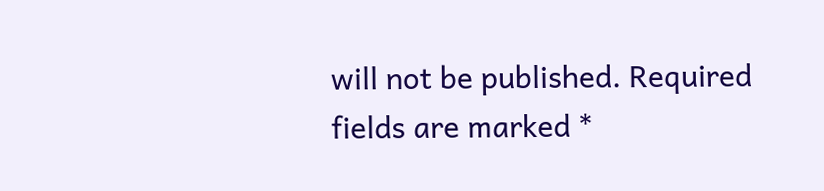will not be published. Required fields are marked *